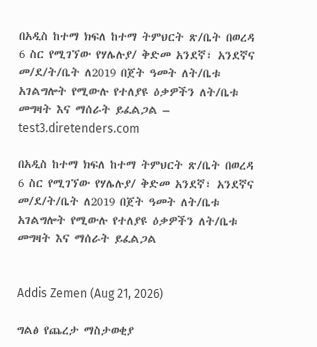በአዲስ ከተማ ክፍለ ከተማ ትምህርት ጽ/ቤት በወረዳ 6 ስር የሚገኘው የሃሌሉያ/ ቅድመ አንደኛ፣ አንደኛና መ/ደ/ት/ቤት ለ2019 በጀት ዓመት ለት/ቤቱ አገልግሎት የሚውሉ የተለያዩ ዕቃዎችን ለት/ቤቱ መግዛት እና ማሰራት ይፈልጋል – test3.diretenders.com

በአዲስ ከተማ ክፍለ ከተማ ትምህርት ጽ/ቤት በወረዳ 6 ስር የሚገኘው የሃሌሉያ/ ቅድመ አንደኛ፣ አንደኛና መ/ደ/ት/ቤት ለ2019 በጀት ዓመት ለት/ቤቱ አገልግሎት የሚውሉ የተለያዩ ዕቃዎችን ለት/ቤቱ መግዛት እና ማሰራት ይፈልጋል


Addis Zemen (Aug 21, 2026)

ግልፅ የጨረታ ማስታወቂያ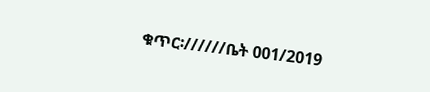ቁጥር፡//////ቤት 001/2019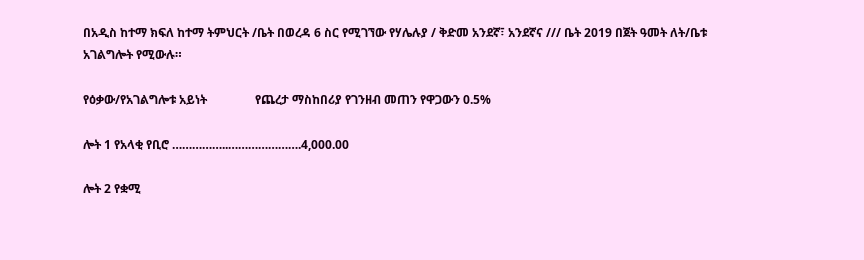በአዲስ ከተማ ክፍለ ከተማ ትምህርት /ቤት በወረዳ 6 ስር የሚገኘው የሃሌሉያ / ቅድመ አንደኛ፣ አንደኛና /// ቤት 2019 በጀት ዓመት ለት/ቤቱ አገልግሎት የሚውሉ።

የዕቃው/የአገልግሎቱ አይነት                የጨረታ ማስከበሪያ የገንዘብ መጠን የዋጋውን 0.5%

ሎት 1 የአላቂ የቢሮ ……………..………………….4,000.00

ሎት 2 የቋሚ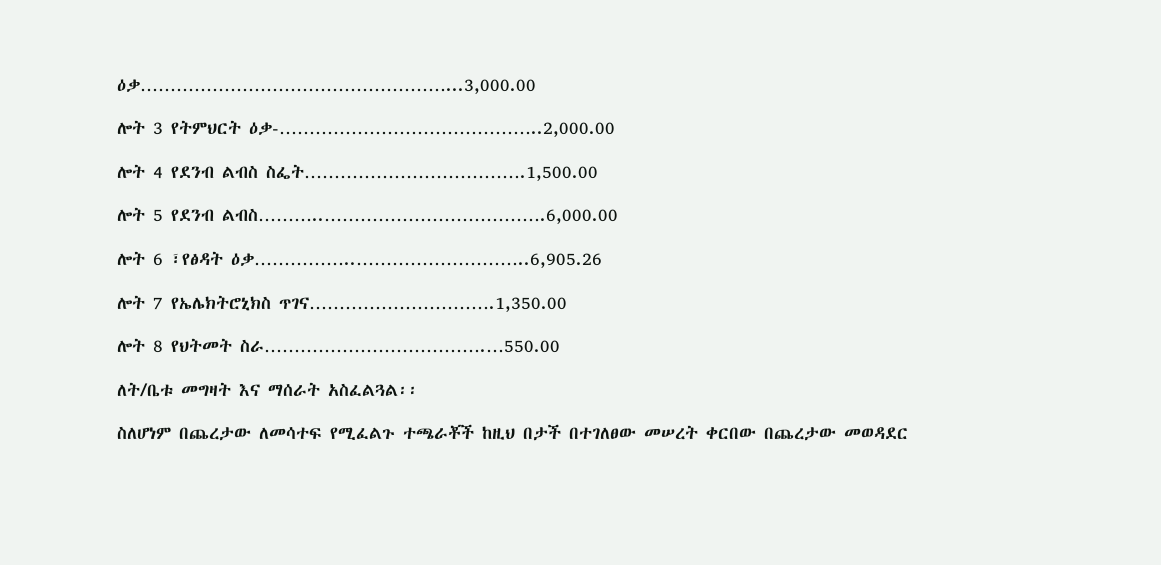ዕቃ……………………………………………...3,000.00

ሎት 3 የትምህርት ዕቃ-……………………………………..2,000.00

ሎት 4 የደንብ ልብስ ስፌት……………………………….1,500.00

ሎት 5 የደንብ ልብስ………..……………………………….6,000.00

ሎት 6 ፣የፅዳት ዕቃ……………..………………………..6,905.26

ሎት 7 የኤሌክትሮኒክስ ጥገና………………………….1,350.00

ሎት 8 የህትመት ስራ……………………………….…550.00

ለት/ቤቱ መግዛት እና ማሰራት አስፈልጓል፡፡

ስለሆነም በጨረታው ለመሳተፍ የሚፈልጉ ተጫራቾች ከዚህ በታች በተገለፀው መሠረት ቀርበው በጨረታው መወዳደር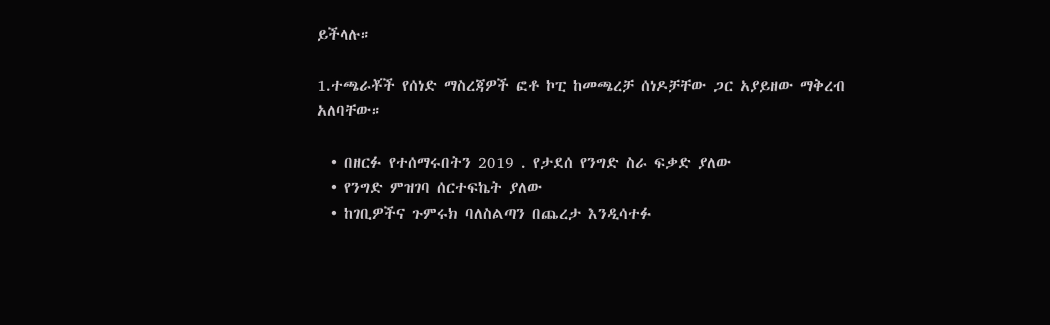ይችላሉ።

1.ተጫራቾች የሰነድ ማስረጃዎች ፎቶ ኮፒ ከመጫረቻ ሰነዶቻቸው ጋር አያይዘው ማቅረብ አለባቸው።

  • በዘርፉ የተሰማሩበትን 2019 . የታደሰ የንግድ ስራ ፍቃድ ያለው
  • የንግድ ምዝገባ ሰርተፍኬት ያለው
  • ከገቢዎችና ጉምሩክ ባለስልጣን በጨረታ እንዲሳተፉ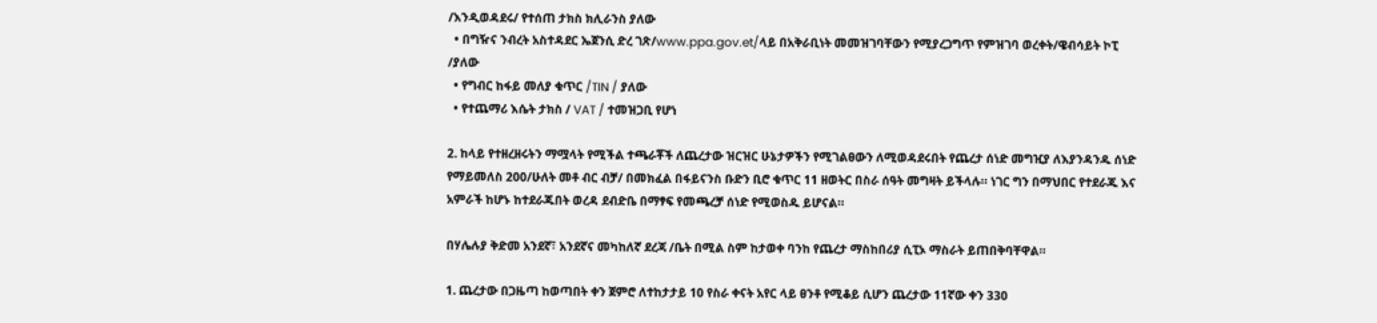/እንዲወዳደሩ/ የተሰጠ ታክስ ክሊራንስ ያለው
  • በግዥና ንብረት አስተዳደር ኤጀንሲ ድረ ገጽ/www.ppa.gov.et/ላይ በአቅራቢነት መመዝገባቸውን የሚያረጋግጥ የምዝገባ ወረቀት/ዌብሳይት ኮፒ /ያለው
  • የግብር ከፋይ መለያ ቁጥር /TIN / ያለው
  • የተጨማሪ እሴት ታክስ / VAT / ተመዝጋቢ የሆነ

2. ከላይ የተዘረዘሩትን ማሟላት የሚችል ተጫራቾች ለጨረታው ዝርዝር ሁኔታዎችን የሚገልፀውን ለሚወዳደሩበት የጨረታ ሰነድ መግዢያ ለእያንዳንዱ ሰነድ የማይመለስ 200/ሁለት መቶ ብር ብቻ/ በመክፈል በፋይናንስ ቡድን ቢሮ ቁጥር 11 ዘወትር በስራ ሰዓት መግዛት ይችላሉ። ነገር ግን በማህበር የተደራጁ እና አምራች ከሆኑ ከተደራጁበት ወረዳ ደብድቤ በማፃፍ የመጫረቻ ሰነድ የሚወስዱ ይሆናል።

በሃሌሉያ ቅድመ አንደኛ፣ አንደኛና መካከለኛ ደረጃ /ቤት በሚል ስም ከታወቀ ባንከ የጨረታ ማስከበሪያ ሲፒኦ ማስራት ይጠበቅባቸዋል።

1. ጨረታው በጋዜጣ ከወጣበት ቀን ጀምሮ ለተከታታይ 10 የስራ ቀናት አየር ላይ ፀንቶ የሚቆይ ሲሆን ጨረታው 11ኛው ቀን 330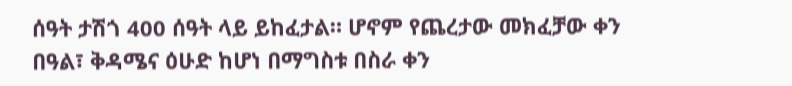ሰዓት ታሽጎ 400 ሰዓት ላይ ይከፈታል። ሆኖም የጨረታው መክፈቻው ቀን በዓል፣ ቅዳሜና ዕሁድ ከሆነ በማግስቱ በስራ ቀን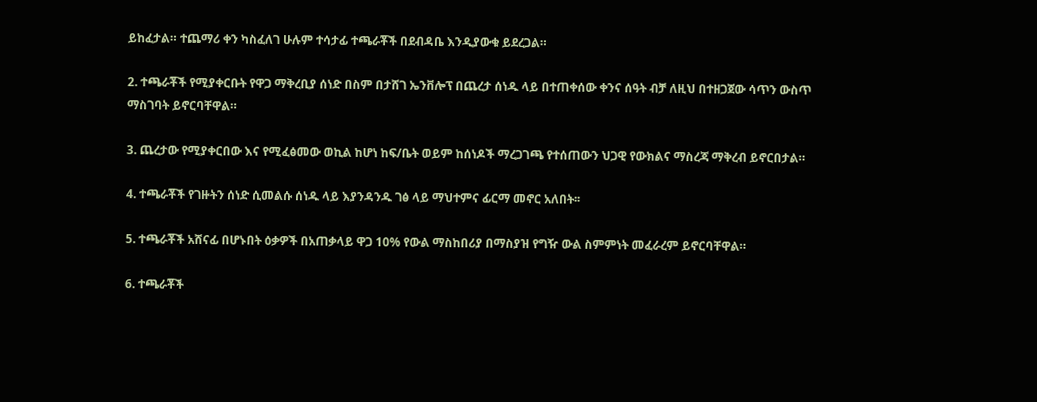ይከፈታል። ተጨማሪ ቀን ካስፈለገ ሁሉም ተሳታፊ ተጫራቾች በደብዳቤ እንዲያውቁ ይደረጋል።

2. ተጫራቾች የሚያቀርቡት የዋጋ ማቅረቢያ ሰነድ በስም በታሸገ ኤንቨሎፕ በጨረታ ሰነዱ ላይ በተጠቀሰው ቀንና ሰዓት ብቻ ለዚህ በተዘጋጀው ሳጥን ውስጥ ማስገባት ይኖርባቸዋል።

3. ጨረታው የሚያቀርበው እና የሚፈፅመው ወኪል ከሆነ ከፍ/ቤት ወይም ከሰነዶች ማረጋገጫ የተሰጠውን ህጋዊ የውክልና ማስረጃ ማቅረብ ይኖርበታል።

4. ተጫራቾች የገዙትን ሰነድ ሲመልሱ ሰነዱ ላይ እያንዳንዱ ገፅ ላይ ማህተምና ፊርማ መኖር አለበት፡፡

5. ተጫራቾች አሸናፊ በሆኑበት ዕቃዎች በአጠቃላይ ዋጋ 10% የውል ማስከበሪያ በማስያዝ የግዥ ውል ስምምነት መፈራረም ይኖርባቸዋል።

6. ተጫራቾች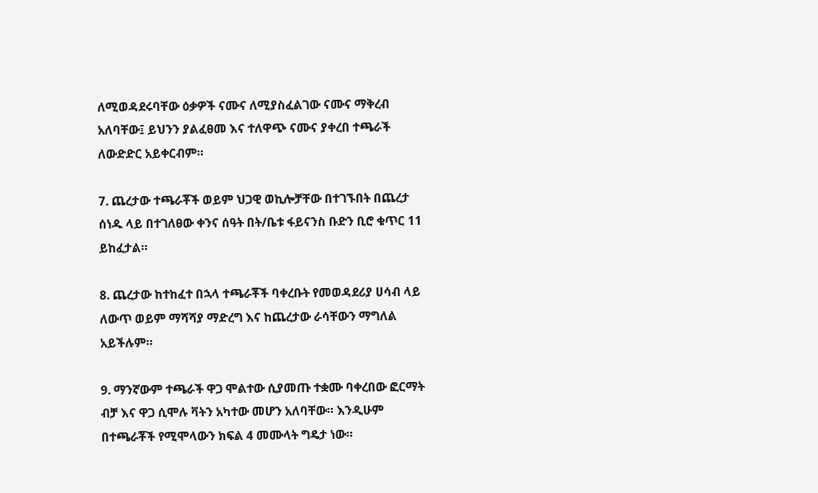ለሚወዳደሩባቸው ዕቃዎች ናሙና ለሚያስፈልገው ናሙና ማቅረብ አለባቸው፤ ይህንን ያልፈፀመ እና ተለዋጭ ናሙና ያቀረበ ተጫራች ለውድድር አይቀርብም።

7. ጨረታው ተጫራቾች ወይም ህጋዊ ወኪሎቻቸው በተገኙበት በጨረታ ሰነዱ ላይ በተገለፀው ቀንና ሰዓት በት/ቤቱ ፋይናንስ ቡድን ቢሮ ቁጥር 11 ይከፈታል።

8. ጨረታው ከተከፈተ በኋላ ተጫራቾች ባቀረቡት የመወዳደሪያ ሀሳብ ላይ ለውጥ ወይም ማሻሻያ ማድረግ እና ከጨረታው ራሳቸውን ማግለል አይችሉም።

9. ማንኛውም ተጫራች ዋጋ ሞልተው ሲያመጡ ተቋሙ ባቀረበው ፎርማት ብቻ እና ዋጋ ሲሞሉ ቫትን አካተው መሆን አለባቸው። እንዲሁም በተጫራቾች የሚሞላውን ክፍል 4 መሙላት ግዴታ ነው።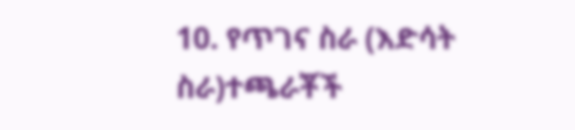10. የጥገና ስራ (እድሳት ስራ)ተጫራቾች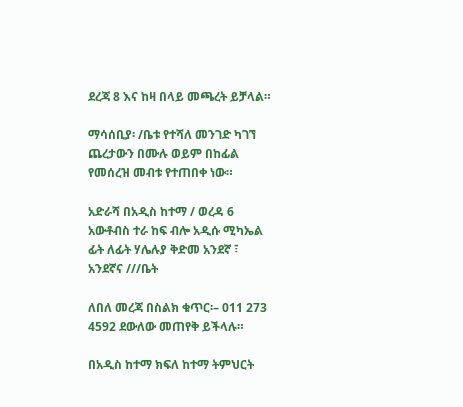ደረጃ 8 እና ከዛ በላይ መጫረት ይቻላል።

ማሳሰቢያ፡ /ቤቱ የተሻለ መንገድ ካገኘ ጨረታውን በሙሉ ወይም በከፊል የመሰረዝ መብቱ የተጠበቀ ነው።

አድራሻ በአዲስ ከተማ / ወረዳ 6 አውቶብስ ተራ ከፍ ብሎ አዲሱ ሚካኤል ፊት ለፊት ሃሌሉያ ቅድመ አንደኛ ፣ አንደኛና ///ቤት

ለበለ መረጃ በስልክ ቁጥር፡– 011 273 4592 ደውለው መጠየቅ ይችላሉ።

በአዲስ ከተማ ክፍለ ከተማ ትምህርት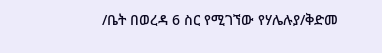/ቤት በወረዳ 6 ስር የሚገኘው የሃሌሉያ/ቅድመ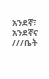አንደኛ፣ አንደኛና ///ቤት